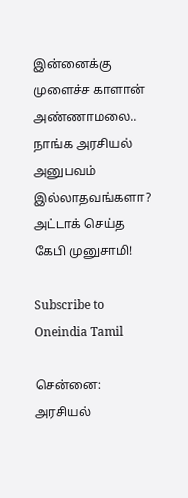இன்னைக்கு முளைச்ச காளான் அண்ணாமலை.. நாங்க அரசியல் அனுபவம் இல்லாதவங்களா? அட்டாக் செய்த கேபி முனுசாமி!

Subscribe to Oneindia Tamil

சென்னை: அரசியல்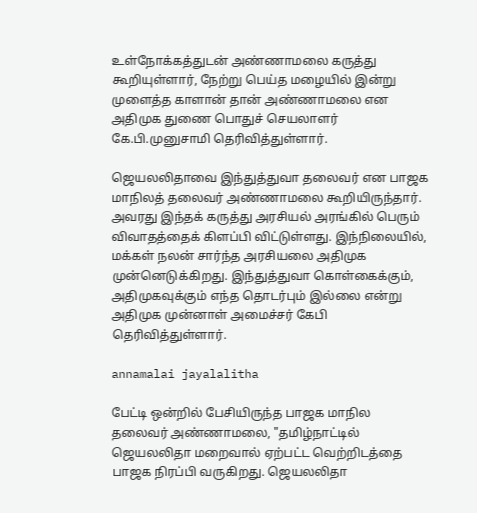உள்நோக்கத்துடன் அண்ணாமலை கருத்து கூறியுள்ளார், நேற்று பெய்த மழையில் இன்று முளைத்த காளான் தான் அண்ணாமலை என அதிமுக துணை பொதுச் செயலாளர் கே.பி.முனுசாமி தெரிவித்துள்ளார்.

ஜெயலலிதாவை இந்துத்துவா தலைவர் என பாஜக மாநிலத் தலைவர் அண்ணாமலை கூறியிருந்தார். அவரது இந்தக் கருத்து அரசியல் அரங்கில் பெரும் விவாதத்தைக் கிளப்பி விட்டுள்ளது. இந்நிலையில், மக்கள் நலன் சார்ந்த அரசியலை அதிமுக முன்னெடுக்கிறது. இந்துத்துவா கொள்கைக்கும், அதிமுகவுக்கும் எந்த தொடர்பும் இல்லை என்று அதிமுக முன்னாள் அமைச்சர் கேபி தெரிவித்துள்ளார்.

annamalai jayalalitha

பேட்டி ஒன்றில் பேசியிருந்த பாஜக மாநில தலைவர் அண்ணாமலை, "தமிழ்நாட்டில் ஜெயலலிதா மறைவால் ஏற்பட்ட வெற்றிடத்தை பாஜக நிரப்பி வருகிறது. ஜெயலலிதா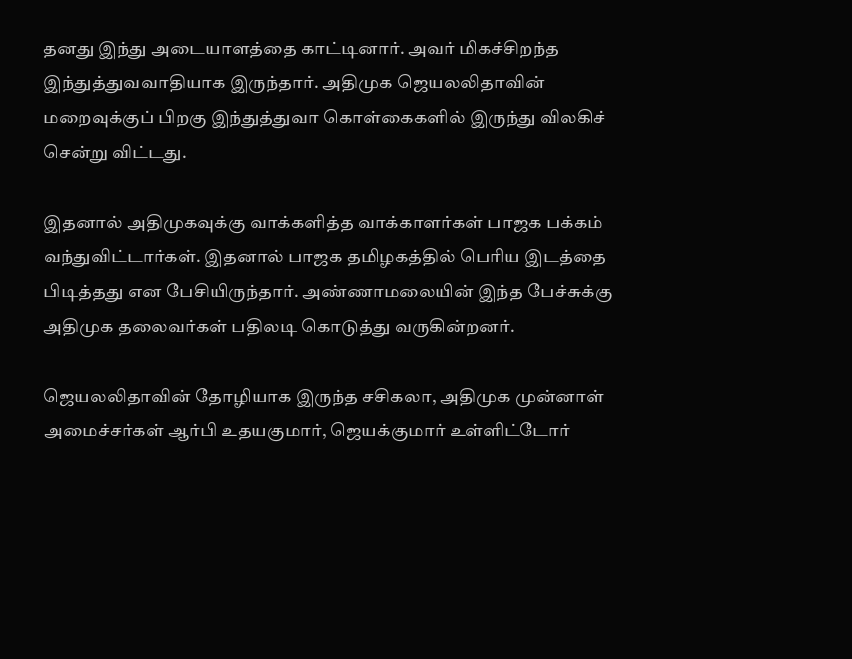தனது இந்து அடையாளத்தை காட்டினார். அவர் மிகச்சிறந்த இந்துத்துவவாதியாக இருந்தார். அதிமுக ஜெயலலிதாவின் மறைவுக்குப் பிறகு இந்துத்துவா கொள்கைகளில் இருந்து விலகிச் சென்று விட்டது.

இதனால் அதிமுகவுக்கு வாக்களித்த வாக்காளர்கள் பாஜக பக்கம் வந்துவிட்டார்கள். இதனால் பாஜக தமிழகத்தில் பெரிய இடத்தை பிடித்தது என பேசியிருந்தார். அண்ணாமலையின் இந்த பேச்சுக்கு அதிமுக தலைவர்கள் பதிலடி கொடுத்து வருகின்றனர்.

ஜெயலலிதாவின் தோழியாக இருந்த சசிகலா, அதிமுக முன்னாள் அமைச்சர்கள் ஆர்பி உதயகுமார், ஜெயக்குமார் உள்ளிட்டோர்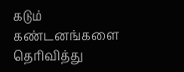கடும் கண்டனங்களை தெரிவித்து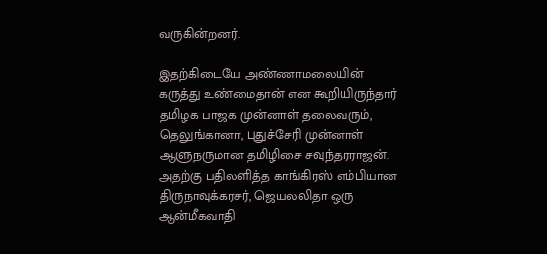வருகின்றனர்.

இதற்கிடையே அண்ணாமலையின் கருத்து உண்மைதான் என கூறியிருந்தார் தமிழக பாஜக முன்னாள் தலைவரும், தெலுங்கானா, புதுச்சேரி முன்னாள் ஆளுநருமான தமிழிசை சவுந்தரராஜன். அதற்கு பதிலளித்த காங்கிரஸ் எம்பியான திருநாவுக்கரசர், ஜெயலலிதா ஒரு ஆன்மீகவாதி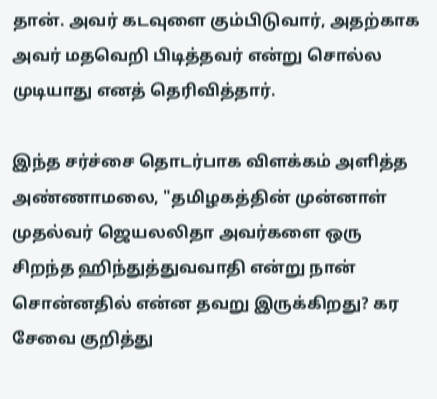தான். அவர் கடவுளை கும்பிடுவார், அதற்காக அவர் மதவெறி பிடித்தவர் என்று சொல்ல முடியாது எனத் தெரிவித்தார்.

இந்த சர்ச்சை தொடர்பாக விளக்கம் அளித்த அண்ணாமலை, "தமிழகத்தின் முன்னாள் முதல்வர் ஜெயலலிதா அவர்களை ஒரு சிறந்த ஹிந்துத்துவவாதி என்று நான் சொன்னதில் என்ன தவறு இருக்கிறது? கர சேவை குறித்து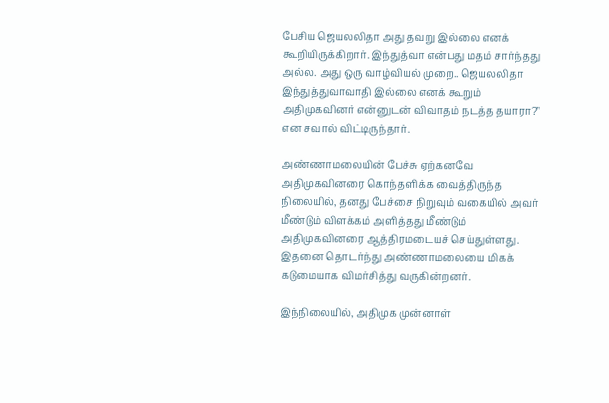பேசிய ஜெயலலிதா அது தவறு இல்லை எனக் கூறியிருக்கிறார். இந்துத்வா என்பது மதம் சார்ந்தது அல்ல. அது ஒரு வாழ்வியல் முறை.. ஜெயலலிதா இந்துத்துவாவாதி இல்லை எனக் கூறும் அதிமுகவினர் என்னுடன் விவாதம் நடத்த தயாரா?" என சவால் விட்டிருந்தார்.

அண்ணாமலையின் பேச்சு ஏற்கனவே அதிமுகவினரை கொந்தளிக்க வைத்திருந்த நிலையில், தனது பேச்சை நிறுவும் வகையில் அவர் மீண்டும் விளக்கம் அளித்தது மீண்டும் அதிமுகவினரை ஆத்திரமடையச் செய்துள்ளது. இதனை தொடர்ந்து அண்ணாமலையை மிகக் கடுமையாக விமர்சித்து வருகின்றனர்.

இந்நிலையில், அதிமுக முன்னாள்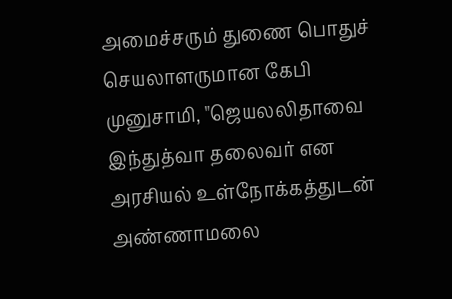அமைச்சரும் துணை பொதுச் செயலாளருமான கேபி முனுசாமி, "ஜெயலலிதாவை இந்துத்வா தலைவர் என அரசியல் உள்நோக்கத்துடன் அண்ணாமலை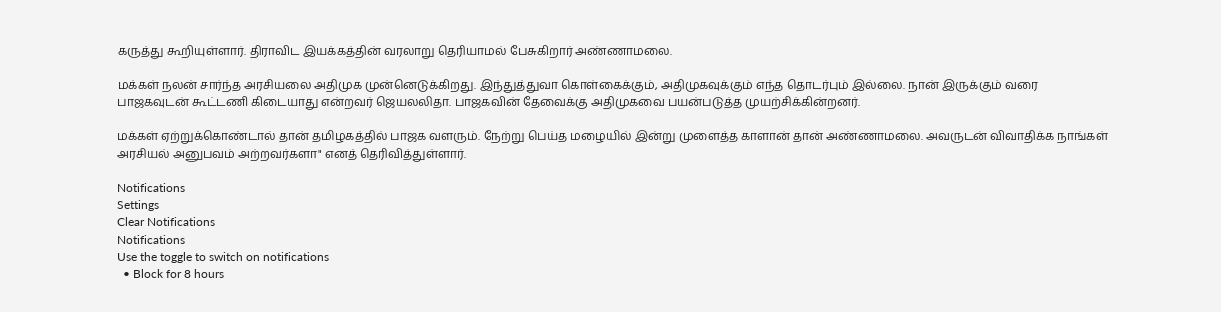கருத்து கூறியுள்ளார். திராவிட இயக்கத்தின் வரலாறு தெரியாமல் பேசுகிறார் அண்ணாமலை.

மக்கள் நலன் சார்ந்த அரசியலை அதிமுக முன்னெடுக்கிறது. இந்துத்துவா கொள்கைக்கும், அதிமுகவுக்கும் எந்த தொடர்பும் இல்லை. நான் இருக்கும் வரை பாஜகவுடன் கூட்டணி கிடையாது என்றவர் ஜெயலலிதா. பாஜகவின் தேவைக்கு அதிமுகவை பயன்படுத்த முயற்சிக்கின்றனர்.

மக்கள் ஏற்றுக்கொண்டால் தான் தமிழகத்தில் பாஜக வளரும். நேற்று பெய்த மழையில் இன்று முளைத்த காளான் தான் அண்ணாமலை. அவருடன் விவாதிக்க நாங்கள் அரசியல் அனுபவம் அற்றவர்களா" எனத் தெரிவித்துள்ளார்.

Notifications
Settings
Clear Notifications
Notifications
Use the toggle to switch on notifications
  • Block for 8 hours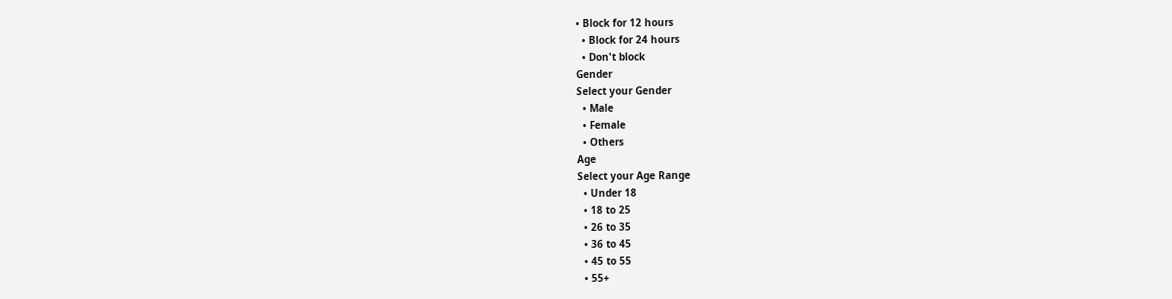• Block for 12 hours
  • Block for 24 hours
  • Don't block
Gender
Select your Gender
  • Male
  • Female
  • Others
Age
Select your Age Range
  • Under 18
  • 18 to 25
  • 26 to 35
  • 36 to 45
  • 45 to 55
  • 55+